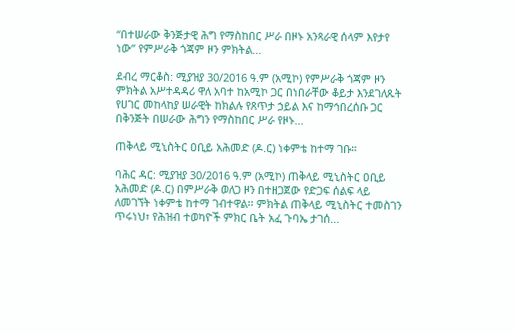“በተሠራው ቅንጅታዊ ሕግ የማስከበር ሥራ በዞኑ አንጻራዊ ሰላም እየታየ ነው” የምሥራቅ ጎጃም ዞን ምክትል...

ደብረ ማርቆስ: ሚያዝያ 30/2016 ዓ.ም (አሚኮ) የምሥራቅ ጎጃም ዞን ምክትል አሥተዳዳሪ ዋለ አባተ ከአሚኮ ጋር በነበራቸው ቆይታ እንደገለጹት የሀገር መከላከያ ሠራዊት ከክልሉ የጸጥታ ኃይል እና ከማኅበረሰቡ ጋር በቅንጅት በሠራው ሕግን የማስከበር ሥራ የዞኑ...

ጠቅላይ ሚኒስትር ዐቢይ አሕመድ (ዶ.ር) ነቀምቴ ከተማ ገቡ።

ባሕር ዳር: ሚያዝያ 30/2016 ዓ.ም (አሚኮ) ጠቅላይ ሚኒስትር ዐቢይ አሕመድ (ዶ.ር) በምሥራቅ ወለጋ ዞን በተዘጋጀው የድጋፍ ሰልፍ ላይ ለመገኘት ነቀምቴ ከተማ ገብተዋል፡፡ ምክትል ጠቅላይ ሚኒስትር ተመስገን ጥሩነህ፣ የሕዝብ ተወካዮች ምክር ቤት አፈ ጉባኤ ታገሰ...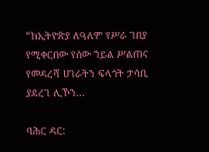“ከኢትዮጵያ ለዓለም የሥራ ገበያ የሚቀርበው የሰው ኀይል ሥልጠና የመዳረሻ ሀገራትን ፍላጎት ታሳቢ ያደረገ ሊኾን...

ባሕር ዳር: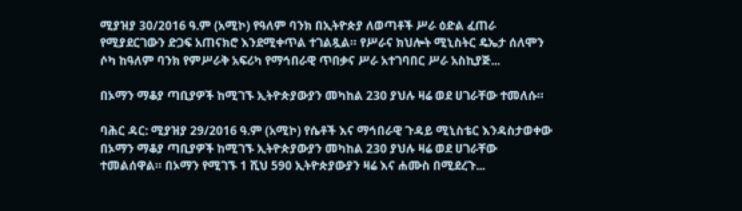ሚያዝያ 30/2016 ዓ.ም (አሚኮ) የዓለም ባንክ በኢትዮጵያ ለወጣቶች ሥራ ዕድል ፈጠራ የሚያደርገውን ድጋፍ አጠናክሮ እንደሚቀጥል ተገልጿል። የሥራና ክህሎት ሚኒስትር ዴኤታ ሰለሞን ሶካ ከዓለም ባንክ የምሥራቅ አፍሪካ የማኅበራዊ ጥበቃና ሥራ አተገባበር ሥራ አስኪያጅ...

በኦማን ማቆያ ጣቢያዎች ከሚገኙ ኢትዮጵያውያን መካከል 230 ያህሉ ዛሬ ወደ ሀገራቸው ተመለሱ።

ባሕር ዳር: ሚያዝያ 29/2016 ዓ.ም (አሚኮ) የሴቶች እና ማኅበራዊ ጉዳይ ሚኒስቴር እንዳስታወቀው በኦማን ማቆያ ጣቢያዎች ከሚገኙ ኢትዮጵያውያን መካከል 230 ያህሉ ዛሬ ወደ ሀገራቸው ተመልሰዋል። በኦማን የሚገኙ 1 ሺህ 590 ኢትዮጵያውያን ዛሬ እና ሐሙስ በሚደረጉ...